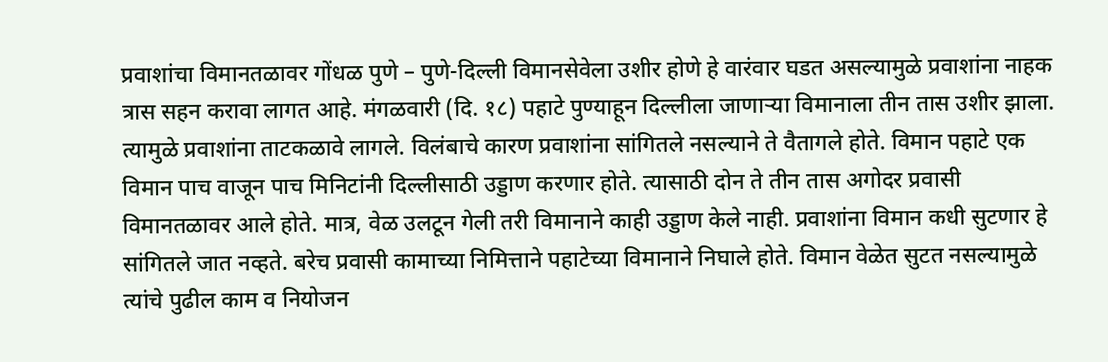प्रवाशांचा विमानतळावर गोंधळ पुणे – पुणे-दिल्ली विमानसेवेला उशीर होणे हे वारंवार घडत असल्यामुळे प्रवाशांना नाहक त्रास सहन करावा लागत आहे. मंगळवारी (दि. १८) पहाटे पुण्याहून दिल्लीला जाणाऱ्या विमानाला तीन तास उशीर झाला. त्यामुळे प्रवाशांना ताटकळावे लागले. विलंबाचे कारण प्रवाशांना सांगितले नसल्याने ते वैतागले होते. विमान पहाटे एक विमान पाच वाजून पाच मिनिटांनी दिल्लीसाठी उड्डाण करणार होते. त्यासाठी दोन ते तीन तास अगोदर प्रवासी विमानतळावर आले होते. मात्र, वेळ उलटून गेली तरी विमानाने काही उड्डाण केले नाही. प्रवाशांना विमान कधी सुटणार हे सांगितले जात नव्हते. बरेच प्रवासी कामाच्या निमित्ताने पहाटेच्या विमानाने निघाले होते. विमान वेळेत सुटत नसल्यामुळे त्यांचे पुढील काम व नियोजन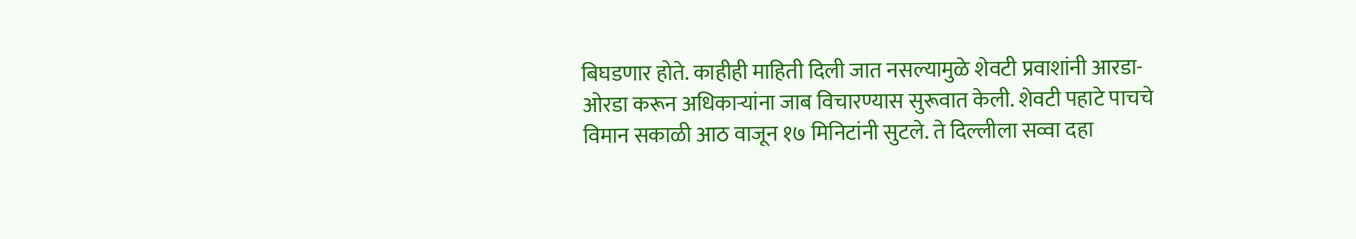बिघडणार होते. काहीही माहिती दिली जात नसल्यामुळे शेवटी प्रवाशांनी आरडा-ओरडा करून अधिकाऱ्यांना जाब विचारण्यास सुरूवात केली. शेवटी पहाटे पाचचे विमान सकाळी आठ वाजून १७ मिनिटांनी सुटले. ते दिल्लीला सव्वा दहा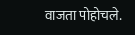वाजता पोहोचले.